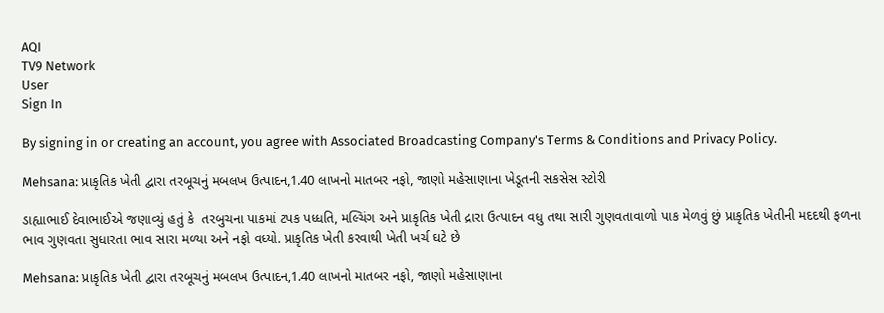AQI
TV9 Network
User
Sign In

By signing in or creating an account, you agree with Associated Broadcasting Company's Terms & Conditions and Privacy Policy.

Mehsana: પ્રાકૃતિક ખેતી દ્વારા તરબૂચનું મબલખ ઉત્પાદન,1.40 લાખનો માતબર નફો, જાણો મહેસાણાના ખેડૂતની સકસેસ સ્ટોરી

ડાહ્યાભાઈ દેવાભાઈએ જણાવ્યું હતું કે  તરબુચના પાકમાં ટપક પધ્ધતિ, મલ્ચિંગ અને પ્રાકૃતિક ખેતી દ્રારા ઉત્પાદન વધુ તથા સારી ગુણવતાવાળો પાક મેળવું છું પ્રાકૃતિક ખેતીની મદદથી ફળના ભાવ ગુણવતા સુધારતા ભાવ સારા મળ્યા અને નફો વધ્યો. પ્રાકૃતિક ખેતી કરવાથી ખેતી ખર્ચ ઘટે છે

Mehsana: પ્રાકૃતિક ખેતી દ્વારા તરબૂચનું મબલખ ઉત્પાદન,1.40 લાખનો માતબર નફો, જાણો મહેસાણાના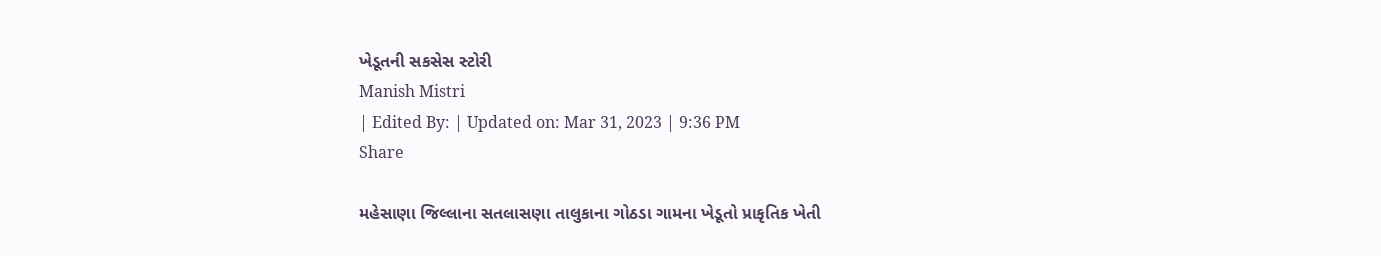ખેડૂતની સકસેસ સ્ટોરી
Manish Mistri
| Edited By: | Updated on: Mar 31, 2023 | 9:36 PM
Share

મહેસાણા જિલ્લાના સતલાસણા તાલુકાના ગોઠડા ગામના ખેડૂતો પ્રાકૃતિક ખેતી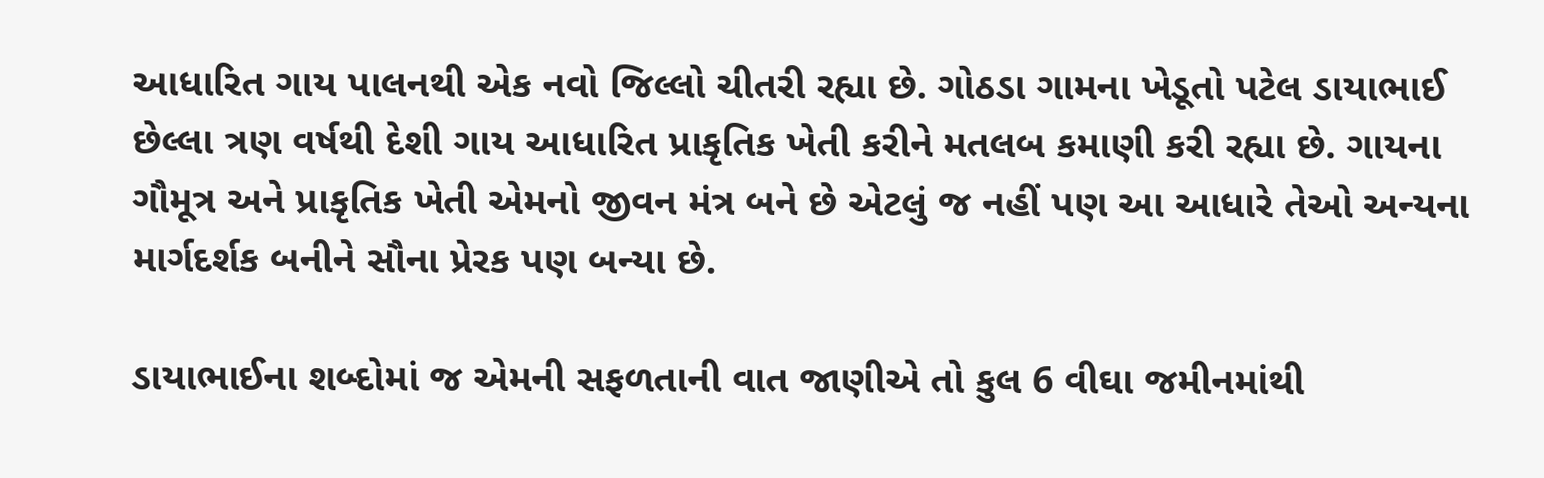આધારિત ગાય પાલનથી એક નવો જિલ્લો ચીતરી રહ્યા છે. ગોઠડા ગામના ખેડૂતો પટેલ ડાયાભાઈ છેલ્લા ત્રણ વર્ષથી દેશી ગાય આધારિત પ્રાકૃતિક ખેતી કરીને મતલબ કમાણી કરી રહ્યા છે. ગાયના ગૌમૂત્ર અને પ્રાકૃતિક ખેતી એમનો જીવન મંત્ર બને છે એટલું જ નહીં પણ આ આધારે તેઓ અન્યના માર્ગદર્શક બનીને સૌના પ્રેરક પણ બન્યા છે.

ડાયાભાઈના શબ્દોમાં જ એમની સફળતાની વાત જાણીએ તો કુલ 6 વીઘા જમીનમાંથી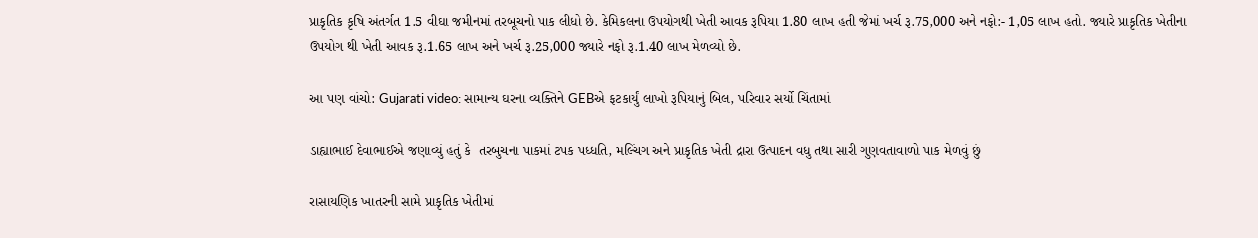પ્રાકૃતિક કૃષિ અંતર્ગત 1.5 વીઘા જમીનમાં તરબૂચનો પાક લીધો છે. કેમિકલના ઉપયોગથી ખેતી આવક રૂપિયા 1.80 લાખ હતી જેમાં ખર્ચ રૂ.75,000 અને નફો:- 1,05 લાખ હતો. જ્યારે પ્રાકૃતિક ખેતીના ઉપયોગ થી ખેતી આવક રૂ.1.65 લાખ અને ખર્ચ રૂ.25,000 જ્યારે નફો રૂ.1.40 લાખ મેળવ્યો છે.

આ પણ વાંચો: Gujarati video: સામાન્ય ઘરના વ્યક્તિને GEBએ ફટકાર્યું લાખો રૂપિયાનું બિલ, પરિવાર સર્યો ચિંતામાં

ડાહ્યાભાઈ દેવાભાઈએ જણાવ્યું હતું કે  તરબુચના પાકમાં ટપક પધ્ધતિ, મલ્ચિંગ અને પ્રાકૃતિક ખેતી દ્રારા ઉત્પાદન વધુ તથા સારી ગુણવતાવાળો પાક મેળવું છું

રાસાયણિક ખાતરની સામે પ્રાકૃતિક ખેતીમાં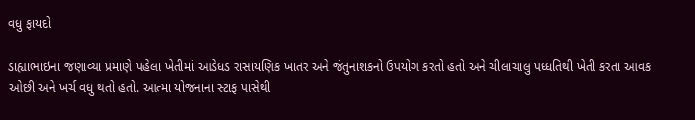વધુ ફાયદો

ડાહ્યાભાઇના જણાવ્યા પ્રમાણે પહેલા ખેતીમાં આડેધડ રાસાયણિક ખાતર અને જંતુનાશકનો ઉપયોગ કરતો હતો અને ચીલાચાલુ પધ્ધતિથી ખેતી કરતા આવક ઓછી અને ખર્ચ વધુ થતો હતો. આત્મા યોજનાના સ્ટાફ પાસેથી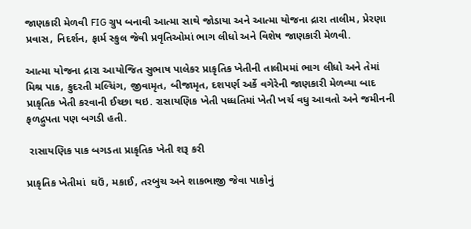જાણકારી મેળવી FIG ગ્રુપ બનાવી આત્મા સાથે જોડાયા અને આત્મા યોજના દ્રારા તાલીમ, પ્રેરણા પ્રવાસ, નિદર્શન, ફાર્મ સ્કુલ જેવી પ્રવૃતિઓમાં ભાગ લીધો અને વિશેષ જાણકારી મેળવી.

આત્મા યોજના દ્રારા આયોજિત સુભાષ પાલેકર પ્રાકૃતિક ખેતીની તાલીમમાં ભાગ લીધો અને તેમાં મિશ્ર પાક, કુદરતી મલ્ચિંગ, જીવામૃત, બીજામૃત, દશપર્ણ અર્કે વગેરેની જાણકારી મેળવ્યા બાદ પ્રાકૃતિક ખેતી કરવાની ઈચ્છા થઇ. રાસાયણિક ખેતી પધ્ધતિમાં ખેતી ખર્ચ વધુ આવતો અને જમીનની ફળદ્રુપતા પણ બગડી હતી.

 રાસાયણિક પાક બગડતા પ્રાકૃતિક ખેતી શરૂ કરી

પ્રાકૃતિક ખેતીમાં  ઘઉં, મકાઈ, તરબુચ અને શાકભાજી જેવા પાકોનું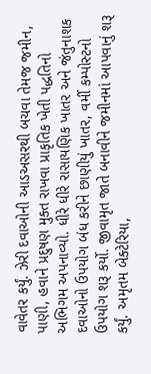વાવેતર કર્યું. ઝેરી દવાઓની આડઅસરથી બચવા તેમજ જમીન, પાણી, હવાને પ્રદુષણ મુક્ત રાખવા પ્રાકૃતિક ખેતી પદ્ધતિનો અભિગમ અપનાવ્યો. ધીરે ધીરે રાસાયણિક ખાતર અને જંતુનાશક દવાઓનો ઉપયોગ બંધ કરીને છાણીયું ખાતર, વર્મી કમ્પોસ્ટનો ઉપયોગ શરૂ કર્યો. જીવામૃત જાતે બનાવીને જમીનમાં આપવાનું શરૂ કર્યું. અમૃતમ બેક્ટેરિયા,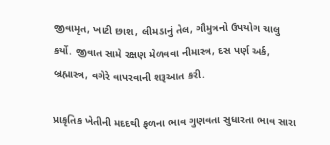જીવામૃત, ખાટી છાશ, લીમડાનું તેલ, ગૌમુત્રનો ઉપયોગ ચાલુ કર્યો. જીવાત સામે રક્ષણ મેળવવા નીમાસ્ત્ર, દસ પર્ણ અર્ક, બ્રહ્માસ્ત્ર, વગેરે વાપરવાની શરૂઆત કરી.

પ્રાકૃતિક ખેતીની મદદથી ફળના ભાવ ગુણવતા સુધારતા ભાવ સારા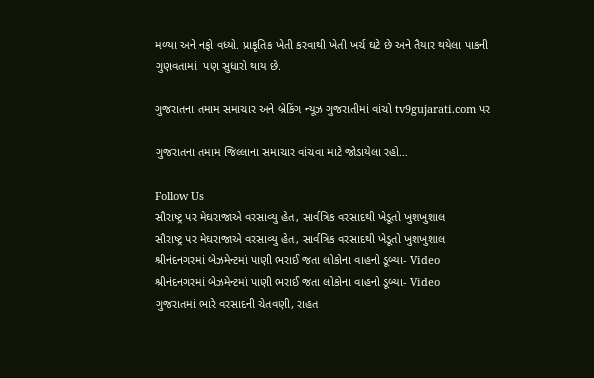મળ્યા અને નફો વધ્યો. પ્રાકૃતિક ખેતી કરવાથી ખેતી ખર્ચ ઘટે છે અને તૈયાર થયેલા પાકની ગુણવતામાં  પણ સુધારો થાય છે.

ગુજરાતના તમામ સમાચાર અને બ્રેકિંગ ન્યૂઝ ગુજરાતીમાં વાંચો tv9gujarati.com પર

ગુજરાતના તમામ જિલ્લાના સમાચાર વાંચવા માટે જોડાયેલા રહો…

Follow Us
સૌરાષ્ટ્ર પર મેઘરાજાએ વરસાવ્યુ હેત, સાર્વત્રિક વરસાદથી ખેડૂતો ખુશખુશાલ
સૌરાષ્ટ્ર પર મેઘરાજાએ વરસાવ્યુ હેત, સાર્વત્રિક વરસાદથી ખેડૂતો ખુશખુશાલ
શ્રીનંદનગરમાં બેઝમેન્ટમાં પાણી ભરાઈ જતા લોકોના વાહનો ડૂબ્યા- Video
શ્રીનંદનગરમાં બેઝમેન્ટમાં પાણી ભરાઈ જતા લોકોના વાહનો ડૂબ્યા- Video
ગુજરાતમાં ભારે વરસાદની ચેતવણી, રાહત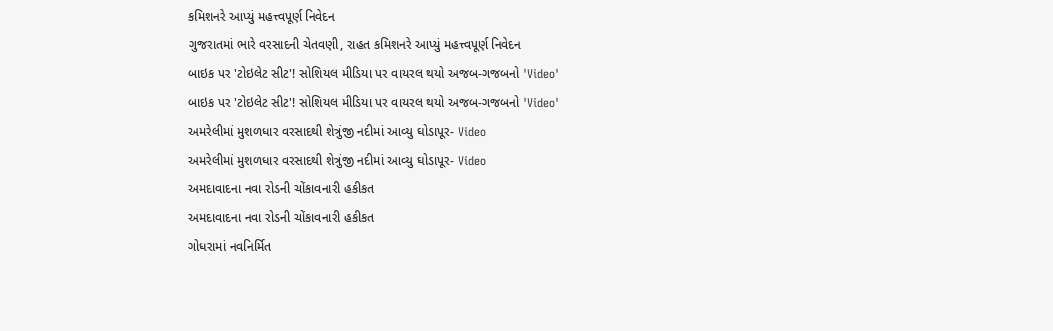કમિશનરે આપ્યું મહત્ત્વપૂર્ણ નિવેદન
ગુજરાતમાં ભારે વરસાદની ચેતવણી, રાહત કમિશનરે આપ્યું મહત્ત્વપૂર્ણ નિવેદન
બાઇક પર 'ટોઇલેટ સીટ'! સોશિયલ મીડિયા પર વાયરલ થયો અજબ-ગજબનો 'Video'
બાઇક પર 'ટોઇલેટ સીટ'! સોશિયલ મીડિયા પર વાયરલ થયો અજબ-ગજબનો 'Video'
અમરેલીમાં મુશળધાર વરસાદથી શેત્રુંજી નદીમાં આવ્યુ ઘોડાપૂર- Video
અમરેલીમાં મુશળધાર વરસાદથી શેત્રુંજી નદીમાં આવ્યુ ઘોડાપૂર- Video
અમદાવાદના નવા રોડની ચોંકાવનારી હકીકત
અમદાવાદના નવા રોડની ચોંકાવનારી હકીકત
ગોધરામાં નવનિર્મિત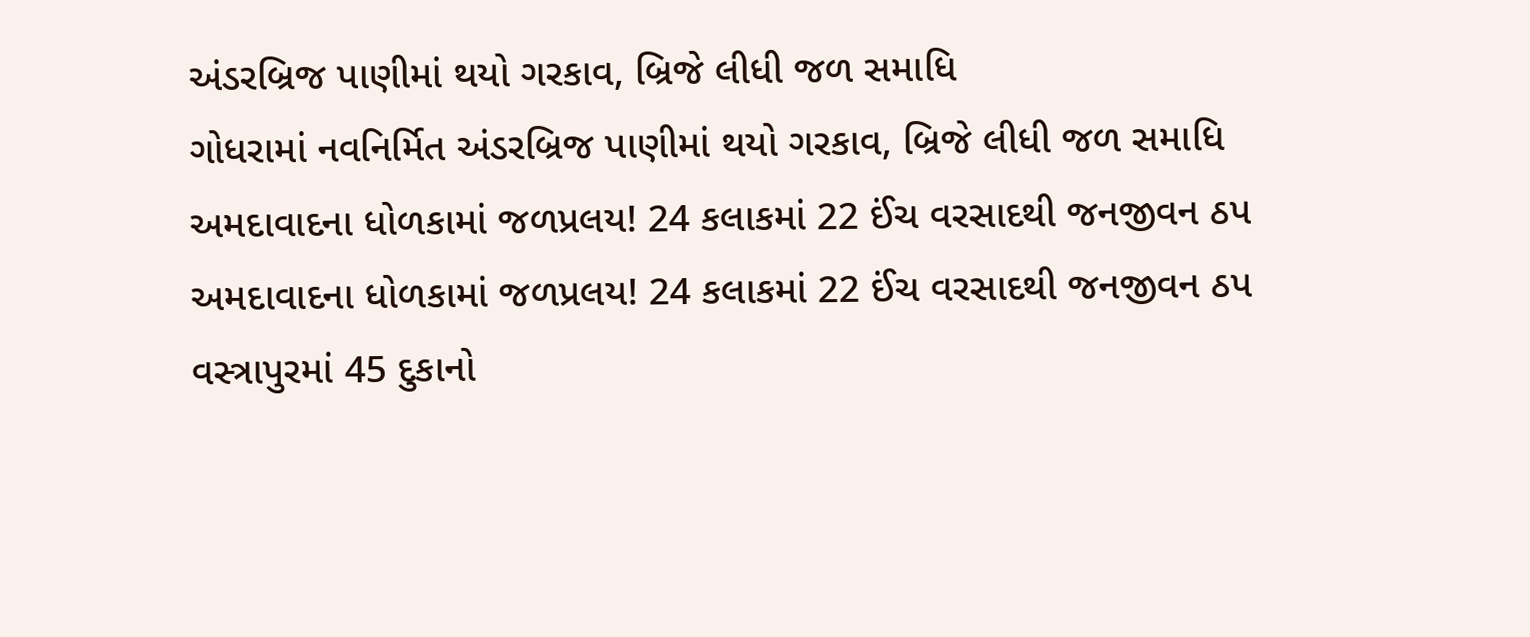અંડરબ્રિજ પાણીમાં થયો ગરકાવ, બ્રિજે લીધી જળ સમાધિ
ગોધરામાં નવનિર્મિત અંડરબ્રિજ પાણીમાં થયો ગરકાવ, બ્રિજે લીધી જળ સમાધિ
અમદાવાદના ધોળકામાં જળપ્રલય! 24 કલાકમાં 22 ઈંચ વરસાદથી જનજીવન ઠપ
અમદાવાદના ધોળકામાં જળપ્રલય! 24 કલાકમાં 22 ઈંચ વરસાદથી જનજીવન ઠપ
વસ્ત્રાપુરમાં 45 દુકાનો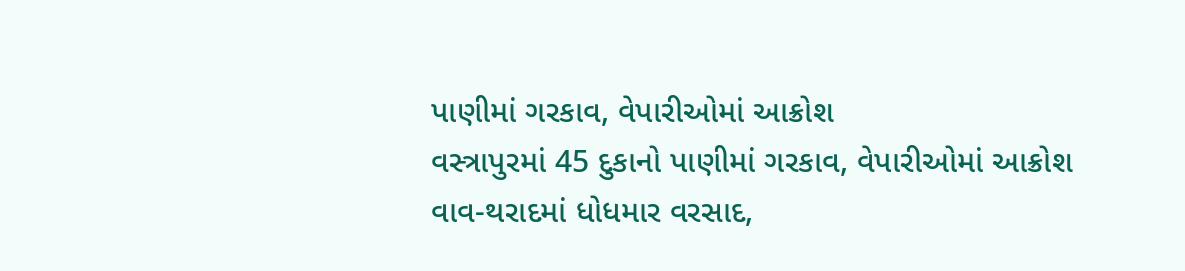પાણીમાં ગરકાવ, વેપારીઓમાં આક્રોશ
વસ્ત્રાપુરમાં 45 દુકાનો પાણીમાં ગરકાવ, વેપારીઓમાં આક્રોશ
વાવ-થરાદમાં ધોધમાર વરસાદ,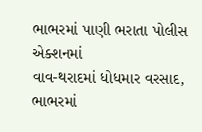ભાભરમાં પાણી ભરાતા પોલીસ એક્શનમાં
વાવ-થરાદમાં ધોધમાર વરસાદ, ભાભરમાં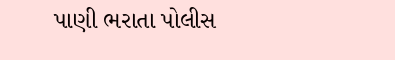પાણી ભરાતા પોલીસ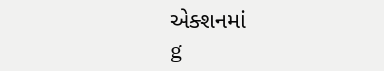એક્શનમાં
g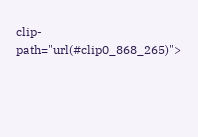clip-path="url(#clip0_868_265)">